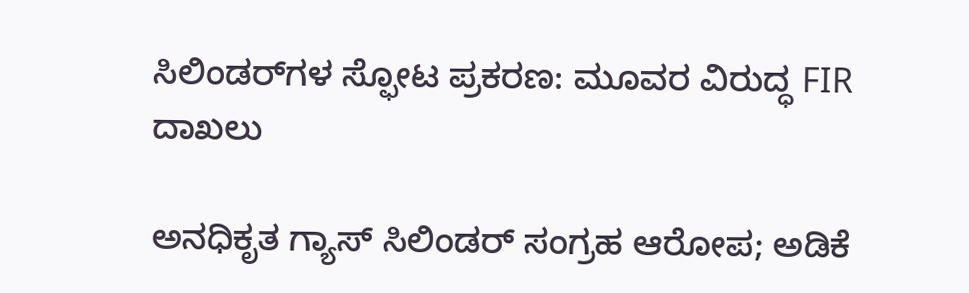ಸಿಲಿಂಡರ್‌ಗಳ ಸ್ಫೋಟ ಪ್ರಕರಣ: ಮೂವರ ವಿರುದ್ಧ FIR ದಾಖಲು

ಅನಧಿಕೃತ ಗ್ಯಾಸ್ ಸಿಲಿಂಡರ್ ಸಂಗ್ರಹ ಆರೋಪ; ಅಡಿಕೆ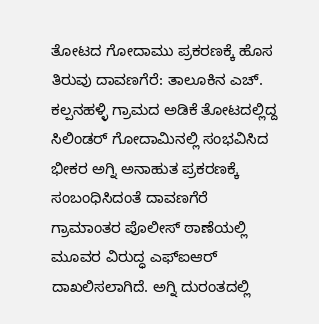ತೋಟದ ಗೋದಾಮು ಪ್ರಕರಣಕ್ಕೆ ಹೊಸ ತಿರುವು ದಾವಣಗೆರೆ: ತಾಲೂಕಿನ ಎಚ್. ಕಲ್ಪನಹಳ್ಳಿ ಗ್ರಾಮದ ಅಡಿಕೆ ತೋಟದಲ್ಲಿದ್ದ ಸಿಲಿಂಡರ್ ಗೋದಾಮಿನಲ್ಲಿ ಸಂಭವಿಸಿದ ಭೀಕರ ಅಗ್ನಿ ಅನಾಹುತ ಪ್ರಕರಣಕ್ಕೆ ಸಂಬಂಧಿಸಿದಂತೆ ದಾವಣಗೆರೆ ಗ್ರಾಮಾಂತರ ಪೊಲೀಸ್ ಠಾಣೆಯಲ್ಲಿ ಮೂವರ ವಿರುದ್ಧ ಎಫ್‌ಐಆರ್ ದಾಖಲಿಸಲಾಗಿದೆ. ಅಗ್ನಿ ದುರಂತದಲ್ಲಿ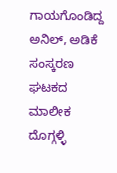ಗಾಯಗೊಂಡಿದ್ದ ಅನಿಲ್, ಅಡಿಕೆ ಸಂಸ್ಕರಣ ಘಟಕದ ಮಾಲೀಕ ದೊಗ್ಗಳ್ಳಿ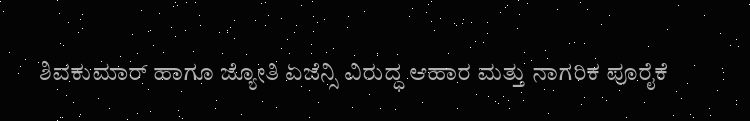ಶಿವಕುಮಾರ್ ಹಾಗೂ ಜ್ಯೋತಿ ಏಜೆನ್ಸಿ ವಿರುದ್ಧ ಆಹಾರ ಮತ್ತು ನಾಗರಿಕ ಪೂರೈಕೆ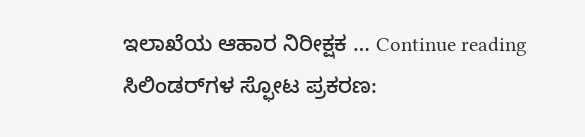ಇಲಾಖೆಯ ಆಹಾರ ನಿರೀಕ್ಷಕ … Continue reading ಸಿಲಿಂಡರ್‌ಗಳ ಸ್ಫೋಟ ಪ್ರಕರಣ: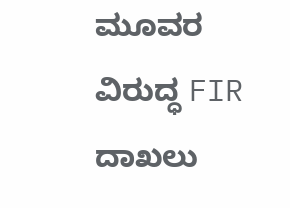ಮೂವರ ವಿರುದ್ಧ FIR ದಾಖಲು